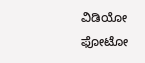ವಿಡಿಯೋ ಫೋಟೋ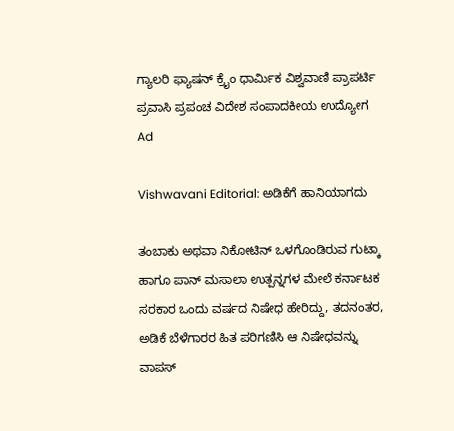ಗ್ಯಾಲರಿ ಫ್ಯಾಷನ್ ಕ್ರೈಂ ಧಾರ್ಮಿಕ ವಿಶ್ವವಾಣಿ ಪ್ರಾಪರ್ಟಿ ಪ್ರವಾಸಿ ಪ್ರಪಂಚ ವಿದೇಶ ಸಂಪಾದಕೀಯ ಉದ್ಯೋಗ
Ad

Vishwavani Editorial: ಅಡಿಕೆಗೆ ಹಾನಿಯಾಗದು

ತಂಬಾಕು ಅಥವಾ ನಿಕೋಟಿನ್ ಒಳಗೊಂಡಿರುವ ಗುಟ್ಕಾ ಹಾಗೂ ಪಾನ್ ಮಸಾಲಾ ಉತ್ಪನ್ನಗಳ ಮೇಲೆ ಕರ್ನಾಟಕ ಸರಕಾರ ಒಂದು ವರ್ಷದ ನಿಷೇಧ ಹೇರಿದ್ದು, ತದನಂತರ, ಅಡಿಕೆ ಬೆಳೆಗಾರರ ಹಿತ ಪರಿಗಣಿಸಿ ಆ ನಿಷೇಧವನ್ನು ವಾಪಸ್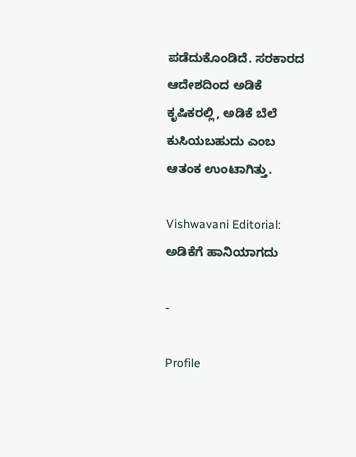ಪಡೆದುಕೊಂಡಿದೆ. ಸರಕಾರದ ಆದೇಶದಿಂದ ಅಡಿಕೆ ಕೃಷಿಕರಲ್ಲಿ, ಅಡಿಕೆ ಬೆಲೆ ಕುಸಿಯಬಹುದು ಎಂಬ ಆತಂಕ ಉಂಟಾಗಿತ್ತು.

Vishwavani Editorial: ಅಡಿಕೆಗೆ ಹಾನಿಯಾಗದು

-

Profile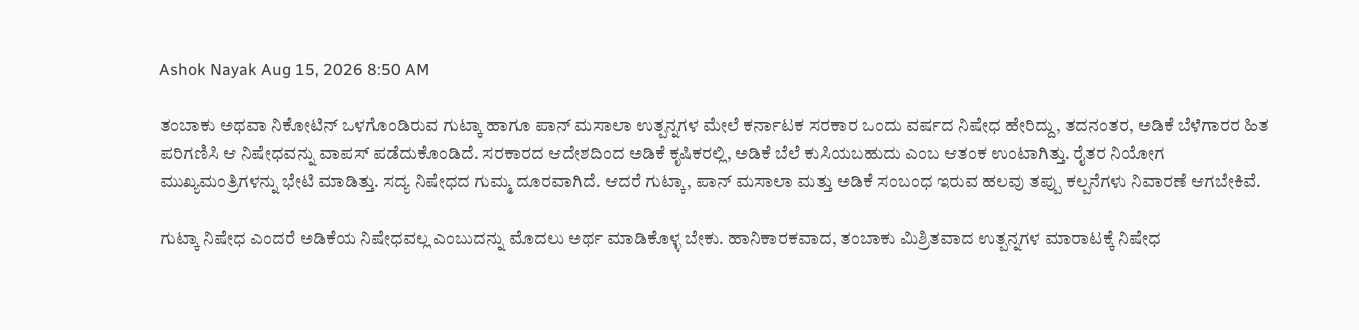Ashok Nayak Aug 15, 2026 8:50 AM

ತಂಬಾಕು ಅಥವಾ ನಿಕೋಟಿನ್ ಒಳಗೊಂಡಿರುವ ಗುಟ್ಕಾ ಹಾಗೂ ಪಾನ್ ಮಸಾಲಾ ಉತ್ಪನ್ನಗಳ ಮೇಲೆ ಕರ್ನಾಟಕ ಸರಕಾರ ಒಂದು ವರ್ಷದ ನಿಷೇಧ ಹೇರಿದ್ದು, ತದನಂತರ, ಅಡಿಕೆ ಬೆಳೆಗಾರರ ಹಿತ ಪರಿಗಣಿಸಿ ಆ ನಿಷೇಧವನ್ನು ವಾಪಸ್ ಪಡೆದುಕೊಂಡಿದೆ. ಸರಕಾರದ ಆದೇಶದಿಂದ ಅಡಿಕೆ ಕೃಷಿಕರಲ್ಲಿ, ಅಡಿಕೆ ಬೆಲೆ ಕುಸಿಯಬಹುದು ಎಂಬ ಆತಂಕ ಉಂಟಾಗಿತ್ತು. ರೈತರ ನಿಯೋಗ ಮುಖ್ಯಮಂತ್ರಿಗಳನ್ನು ಭೇಟಿ ಮಾಡಿತ್ತು. ಸದ್ಯ ನಿಷೇಧದ ಗುಮ್ಮ ದೂರವಾಗಿದೆ. ಆದರೆ ಗುಟ್ಕಾ, ಪಾನ್ ಮಸಾಲಾ ಮತ್ತು ಅಡಿಕೆ ಸಂಬಂಧ ಇರುವ ಹಲವು ತಪ್ಪು ಕಲ್ಪನೆಗಳು ನಿವಾರಣೆ ಆಗಬೇಕಿವೆ.

ಗುಟ್ಕಾ ನಿಷೇಧ ಎಂದರೆ ಅಡಿಕೆಯ ನಿಷೇಧವಲ್ಲ ಎಂಬುದನ್ನು ಮೊದಲು ಅರ್ಥ ಮಾಡಿಕೊಳ್ಳ ಬೇಕು. ಹಾನಿಕಾರಕವಾದ, ತಂಬಾಕು ಮಿಶ್ರಿತವಾದ ಉತ್ಪನ್ನಗಳ ಮಾರಾಟಕ್ಕೆ ನಿಷೇಧ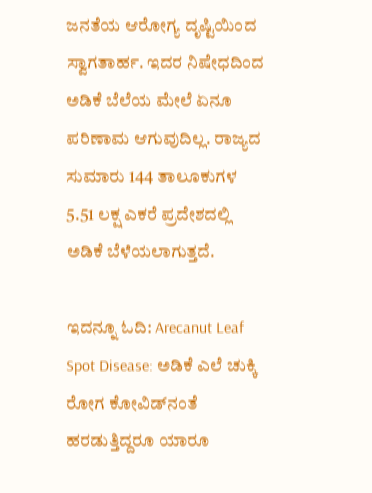ಜನತೆಯ ಆರೋಗ್ಯ ದೃಷ್ಟಿಯಿಂದ ಸ್ವಾಗತಾರ್ಹ. ಇದರ ನಿಷೇಧದಿಂದ ಅಡಿಕೆ ಬೆಲೆಯ ಮೇಲೆ ಏನೂ ಪರಿಣಾಮ ಆಗುವುದಿಲ್ಲ. ರಾಜ್ಯದ ಸುಮಾರು 144 ತಾಲೂಕುಗಳ 5.51 ಲಕ್ಷ ಎಕರೆ ಪ್ರದೇಶದಲ್ಲಿ ಅಡಿಕೆ ಬೆಳೆಯಲಾಗುತ್ತದೆ.

ಇದನ್ನೂ ಓದಿ: Arecanut Leaf Spot Disease: ಅಡಿಕೆ ಎಲೆ ಚುಕ್ಕಿ ರೋಗ ಕೋವಿಡ್‌ನಂತೆ ಹರಡುತ್ತಿದ್ದರೂ ಯಾರೂ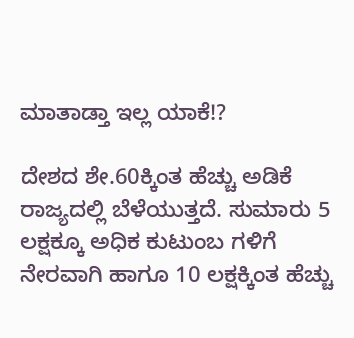ಮಾತಾಡ್ತಾ ಇಲ್ಲ ಯಾಕೆ!?

ದೇಶದ ಶೇ.60ಕ್ಕಿಂತ ಹೆಚ್ಚು ಅಡಿಕೆ ರಾಜ್ಯದಲ್ಲಿ ಬೆಳೆಯುತ್ತದೆ. ಸುಮಾರು 5 ಲಕ್ಷಕ್ಕೂ ಅಧಿಕ ಕುಟುಂಬ ಗಳಿಗೆ ನೇರವಾಗಿ ಹಾಗೂ 10 ಲಕ್ಷಕ್ಕಿಂತ ಹೆಚ್ಚು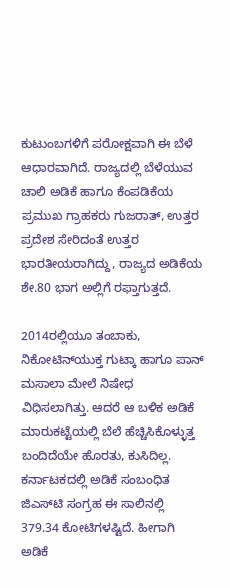ಕುಟುಂಬಗಳಿಗೆ ಪರೋಕ್ಷವಾಗಿ ಈ ಬೆಳೆ ಆಧಾರವಾಗಿದೆ. ರಾಜ್ಯದಲ್ಲಿ ಬೆಳೆಯುವ ಚಾಲಿ ಅಡಿಕೆ ಹಾಗೂ ಕೆಂಪಡಿಕೆಯ ಪ್ರಮುಖ ಗ್ರಾಹಕರು ಗುಜರಾತ್, ಉತ್ತರ ಪ್ರದೇಶ ಸೇರಿದಂತೆ ಉತ್ತರ ಭಾರತೀಯರಾಗಿದ್ದು, ರಾಜ್ಯದ ಅಡಿಕೆಯ ಶೇ.80 ಭಾಗ ಅಲ್ಲಿಗೆ ರಫ್ತಾಗುತ್ತದೆ.

2014ರಲ್ಲಿಯೂ ತಂಬಾಕು, ನಿಕೋಟಿನ್‌ಯುಕ್ತ ಗುಟ್ಕಾ ಹಾಗೂ ಪಾನ್ ಮಸಾಲಾ ಮೇಲೆ ನಿಷೇಧ ವಿಧಿಸಲಾಗಿತ್ತು. ಆದರೆ ಆ ಬಳಿಕ ಅಡಿಕೆ ಮಾರುಕಟ್ಟೆಯಲ್ಲಿ ಬೆಲೆ ಹೆಚ್ಚಿಸಿಕೊಳ್ಳುತ್ತ ಬಂದಿದೆಯೇ ಹೊರತು, ಕುಸಿದಿಲ್ಲ. ಕರ್ನಾಟಕದಲ್ಲಿ ಅಡಿಕೆ ಸಂಬಂಧಿತ ಜಿಎಸ್‌ಟಿ ಸಂಗ್ರಹ ಈ ಸಾಲಿನಲ್ಲಿ 379.34 ಕೋಟಿಗಳಷ್ಟಿದೆ. ಹೀಗಾಗಿ ಅಡಿಕೆ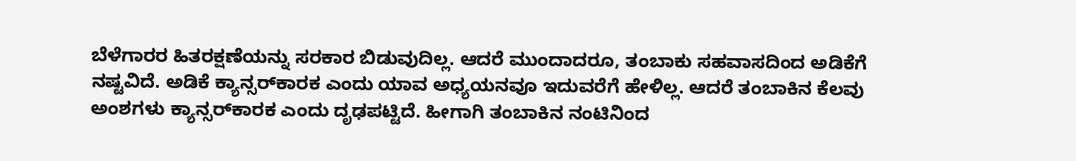ಬೆಳೆಗಾರರ ಹಿತರಕ್ಷಣೆಯನ್ನು ಸರಕಾರ ಬಿಡುವುದಿಲ್ಲ. ಆದರೆ ಮುಂದಾದರೂ, ತಂಬಾಕು ಸಹವಾಸದಿಂದ ಅಡಿಕೆಗೆ ನಷ್ಟವಿದೆ. ಅಡಿಕೆ ಕ್ಯಾನ್ಸರ್‌ಕಾರಕ ಎಂದು ಯಾವ ಅಧ್ಯಯನವೂ ಇದುವರೆಗೆ ಹೇಳಿಲ್ಲ. ಆದರೆ ತಂಬಾಕಿನ ಕೆಲವು ಅಂಶಗಳು ಕ್ಯಾನ್ಸರ್‌ಕಾರಕ ಎಂದು ದೃಢಪಟ್ಟಿದೆ. ಹೀಗಾಗಿ ತಂಬಾಕಿನ ನಂಟಿನಿಂದ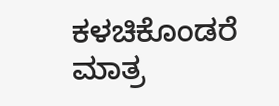ಕಳಚಿಕೊಂಡರೆ ಮಾತ್ರ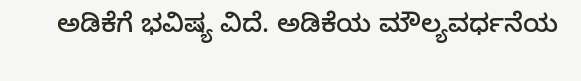ಅಡಿಕೆಗೆ ಭವಿಷ್ಯ ವಿದೆ. ಅಡಿಕೆಯ ಮೌಲ್ಯವರ್ಧನೆಯ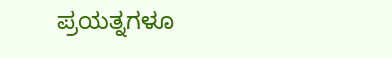ಪ್ರಯತ್ನಗಳೂ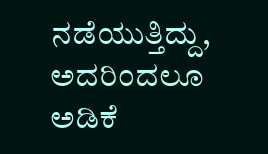ನಡೆಯುತ್ತಿದ್ದು, ಅದರಿಂದಲೂ ಅಡಿಕೆ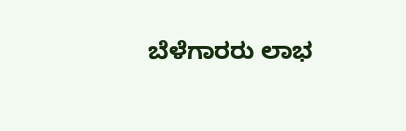ಬೆಳೆಗಾರರು ಲಾಭ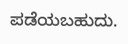ಪಡೆಯಬಹುದು.